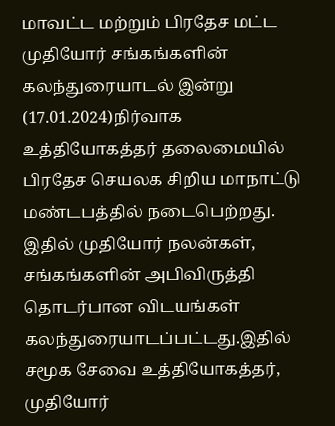மாவட்ட மற்றும் பிரதேச மட்ட முதியோர் சங்கங்களின் கலந்துரையாடல் இன்று (17.01.2024)நிர்வாக உத்தியோகத்தர் தலைமையில் பிரதேச செயலக சிறிய மாநாட்டு மண்டபத்தில் நடைபெற்றது.
இதில் முதியோர் நலன்கள், சங்கங்களின் அபிவிருத்தி தொடர்பான விடயங்கள் கலந்துரையாடப்பட்டது.இதில் சமூக சேவை உத்தியோகத்தர், முதியோர்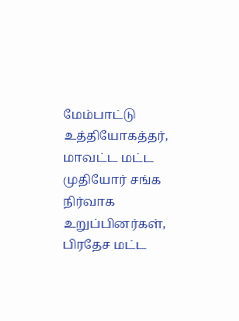மேம்பாட்டு உத்தியோகத்தர், மாவட்ட மட்ட முதியோர் சங்க நிர்வாக உறுப்பினர்கள், பிரதேச மட்ட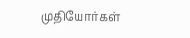முதியோர்கள்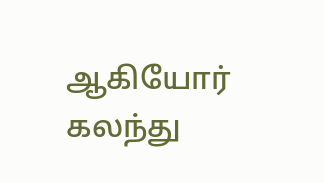ஆகியோர் கலந்து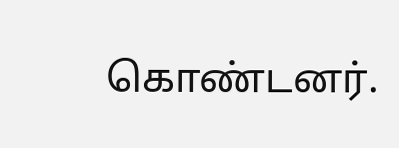கொண்டனர்.